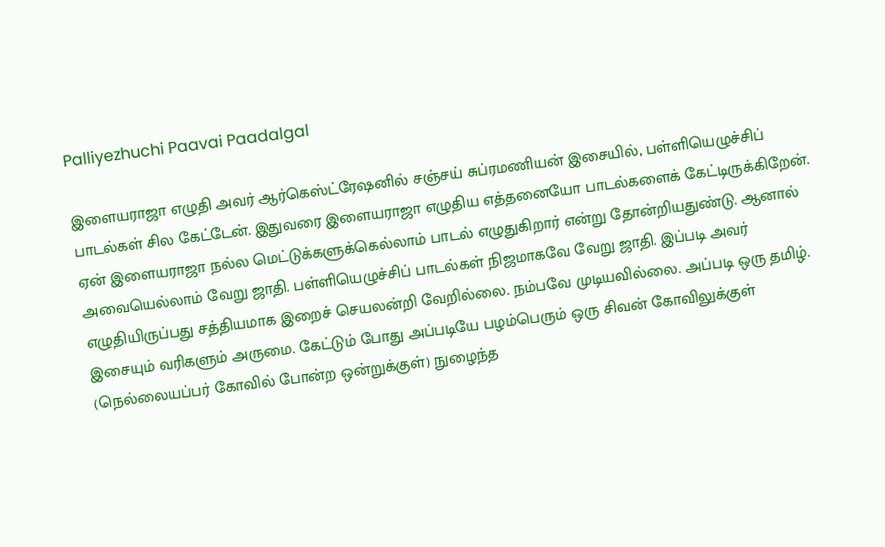Palliyezhuchi Paavai Paadalgal

இளையராஜா எழுதி அவர் ஆர்கெஸ்ட்ரேஷனில் சஞ்சய் சுப்ரமணியன் இசையில், பள்ளியெழுச்சிப் பாடல்கள் சில கேட்டேன். இதுவரை இளையராஜா எழுதிய எத்தனையோ பாடல்களைக் கேட்டிருக்கிறேன். ஏன் இளையராஜா நல்ல மெட்டுக்களுக்கெல்லாம் பாடல் எழுதுகிறார் என்று தோன்றியதுண்டு. ஆனால் அவையெல்லாம் வேறு ஜாதி. பள்ளியெழுச்சிப் பாடல்கள் நிஜமாகவே வேறு ஜாதி. இப்படி அவர் எழுதியிருப்பது சத்தியமாக இறைச் செயலன்றி வேறில்லை. நம்பவே முடியவில்லை. அப்படி ஒரு தமிழ். இசையும் வரிகளும் அருமை. கேட்டும் போது அப்படியே பழம்பெரும் ஒரு சிவன் கோவிலுக்குள் (நெல்லையப்பர் கோவில் போன்ற ஒன்றுக்குள்) நுழைந்த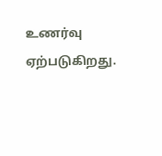உணர்வு ஏற்படுகிறது.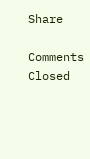Share

Comments Closed